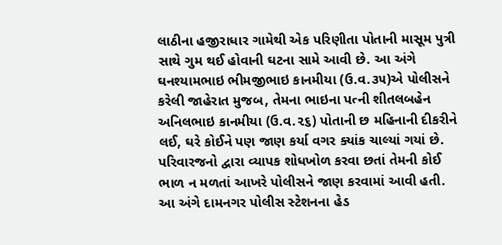લાઠીના હજીરાધાર ગામેથી એક પરિણીતા પોતાની માસૂમ પુત્રી સાથે ગુમ થઈ હોવાની ઘટના સામે આવી છે. આ અંગે ઘનશ્યામભાઇ ભીમજીભાઇ કાનમીયા (ઉ.વ.૩૫)એ પોલીસને કરેલી જાહેરાત મુજબ, તેમના ભાઇના પત્ની શીતલબહેન અનિલભાઇ કાનમીયા (ઉ.વ.૨૬) પોતાની છ મહિનાની દીકરીને લઈ, ઘરે કોઈને પણ જાણ કર્યા વગર ક્યાંક ચાલ્યાં ગયાં છે. પરિવારજનો દ્વારા વ્યાપક શોધખોળ કરવા છતાં તેમની કોઈ ભાળ ન મળતાં આખરે પોલીસને જાણ કરવામાં આવી હતી. આ અંગે દામનગર પોલીસ સ્ટેશનના હેડ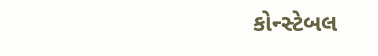કોન્સ્ટેબલ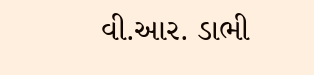વી.આર. ડાભી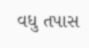વધુ તપાસ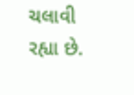ચલાવી રહ્યા છે.